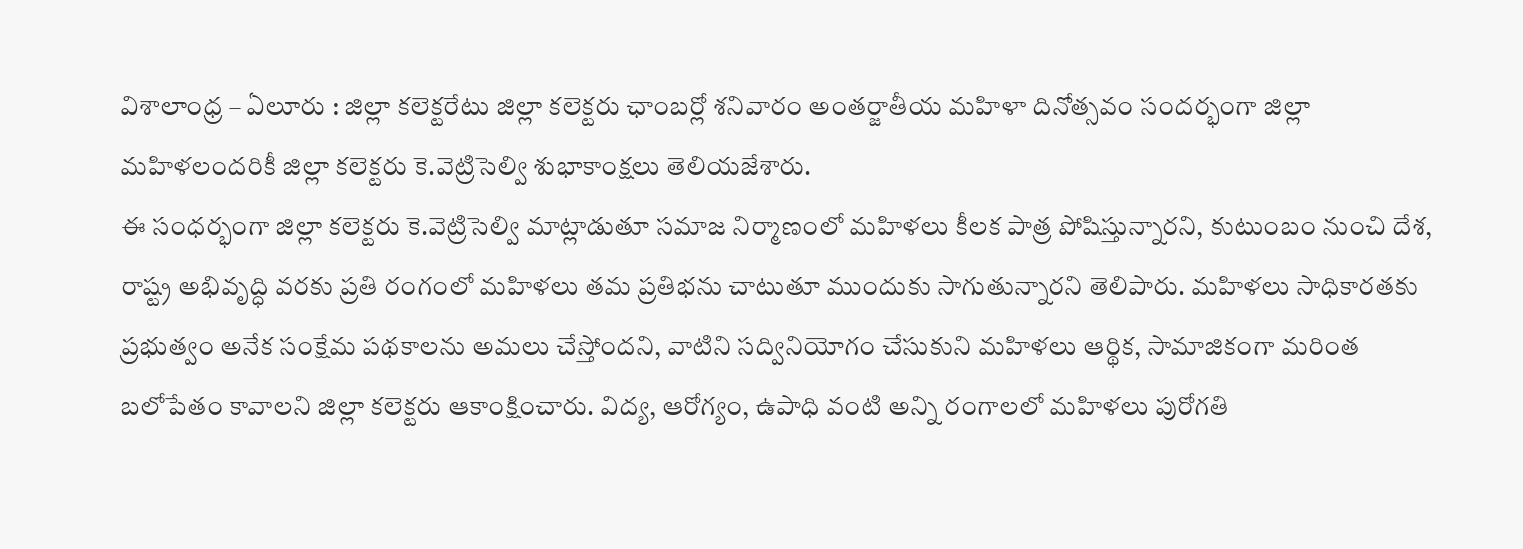విశాలాంధ్ర – ఏలూరు : జిల్లా కలెక్టరేటు జిల్లా కలెక్టరు ఛాంబర్లో శనివారం అంతర్జాతీయ మహిళా దినోత్సవం సందర్భంగా జిల్లా మహిళలందరికీ జిల్లా కలెక్టరు కె.వెట్రిసెల్వి శుభాకాంక్షలు తెలియజేశారు.
ఈ సంధర్భంగా జిల్లా కలెక్టరు కె.వెట్రిసెల్వి మాట్లాడుతూ సమాజ నిర్మాణంలో మహిళలు కీలక పాత్ర పోషిస్తున్నారని, కుటుంబం నుంచి దేశ, రాష్ట్ర అభివృద్ధి వరకు ప్రతి రంగంలో మహిళలు తమ ప్రతిభను చాటుతూ ముందుకు సాగుతున్నారని తెలిపారు. మహిళలు సాధికారతకు ప్రభుత్వం అనేక సంక్షేమ పథకాలను అమలు చేస్తోందని, వాటిని సద్వినియోగం చేసుకుని మహిళలు ఆర్థిక, సామాజికంగా మరింత బలోపేతం కావాలని జిల్లా కలెక్టరు ఆకాంక్షించారు. విద్య, ఆరోగ్యం, ఉపాధి వంటి అన్ని రంగాలలో మహిళలు పురోగతి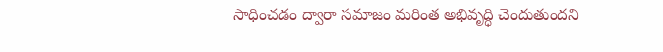సాధించడం ద్వారా సమాజం మరింత అభివృద్ధి చెందుతుందని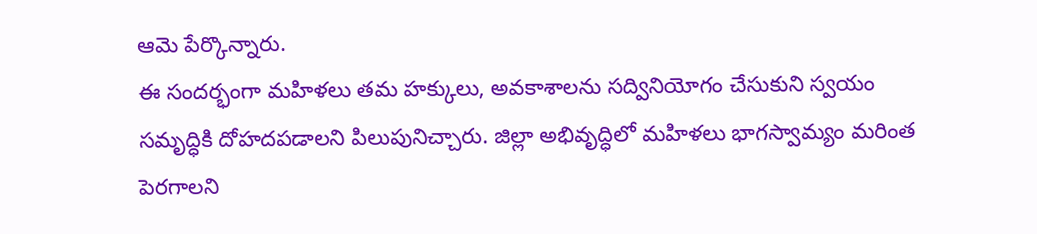ఆమె పేర్కొన్నారు.
ఈ సందర్భంగా మహిళలు తమ హక్కులు, అవకాశాలను సద్వినియోగం చేసుకుని స్వయం సమృద్ధికి దోహదపడాలని పిలుపునిచ్చారు. జిల్లా అభివృద్ధిలో మహిళలు భాగస్వామ్యం మరింత పెరగాలని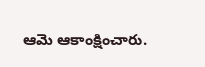ఆమె ఆకాంక్షించారు.